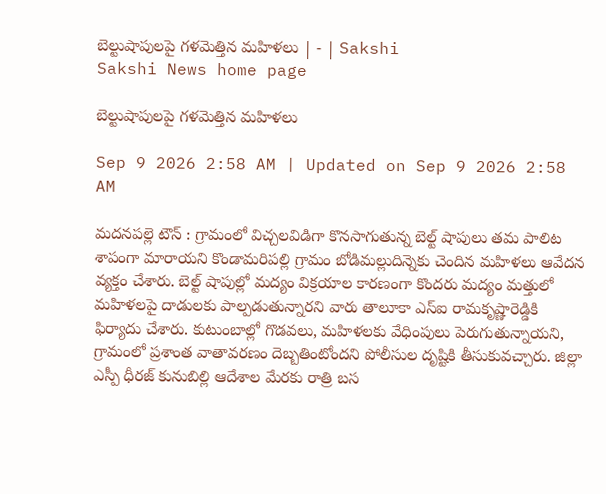బెల్టుషాపులపై గళమెత్తిన మహిళలు | - | Sakshi
Sakshi News home page

బెల్టుషాపులపై గళమెత్తిన మహిళలు

Sep 9 2026 2:58 AM | Updated on Sep 9 2026 2:58 AM

మదనపల్లె టౌన్‌ : గ్రామంలో విచ్చలవిడిగా కొనసాగుతున్న బెల్ట్‌ షాపులు తమ పాలిట శాపంగా మారాయని కొండామరిపల్లి గ్రామం బోడిమల్లుదిన్నెకు చెందిన మహిళలు ఆవేదన వ్యక్తం చేశారు. బెల్ట్‌ షాపుల్లో మద్యం విక్రయాల కారణంగా కొందరు మద్యం మత్తులో మహిళలపై దాడులకు పాల్పడుతున్నారని వారు తాలూకా ఎస్‌ఐ రామకృష్ణారెడ్డికి ఫిర్యాదు చేశారు. కుటుంబాల్లో గొడవలు, మహిళలకు వేధింపులు పెరుగుతున్నాయని, గ్రామంలో ప్రశాంత వాతావరణం దెబ్బతింటోందని పోలీసుల దృష్టికి తీసుకువచ్చారు. జిల్లా ఎస్పీ ధీరజ్‌ కునుబిల్లి ఆదేశాల మేరకు రాత్రి బస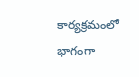కార్యక్రమంలో భాగంగా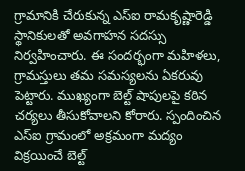గ్రామానికి చేరుకున్న ఎస్‌ఐ రామకృష్ణారెడ్డి స్థానికులతో అవగాహన సదస్సు నిర్వహించారు. ఈ సందర్భంగా మహిళలు, గ్రామస్తులు తమ సమస్యలను ఏకరువు పెట్టారు. ముఖ్యంగా బెల్ట్‌ షాపులపై కఠిన చర్యలు తీసుకోవాలని కోరారు. స్పందించిన ఎస్‌ఐ గ్రామంలో అక్రమంగా మద్యం విక్రయించే బెల్ట్‌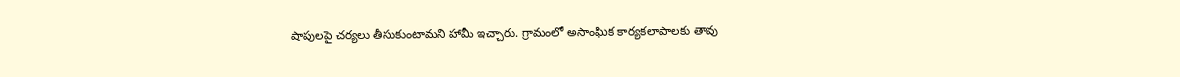షాపులపై చర్యలు తీసుకుంటామని హామీ ఇచ్చారు. గ్రామంలో అసాంఘిక కార్యకలాపాలకు తావు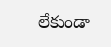లేకుండా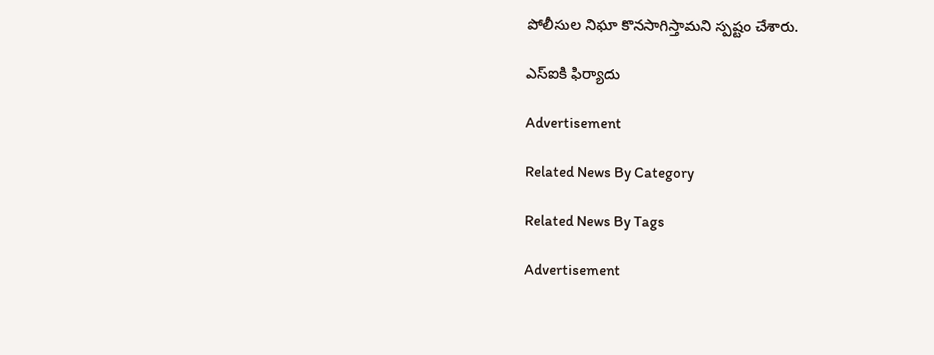పోలీసుల నిఘా కొనసాగిస్తామని స్పష్టం చేశారు.

ఎస్‌ఐకి ఫిర్యాదు

Advertisement

Related News By Category

Related News By Tags

Advertisement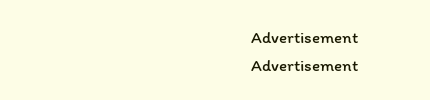Advertisement
Advertisement